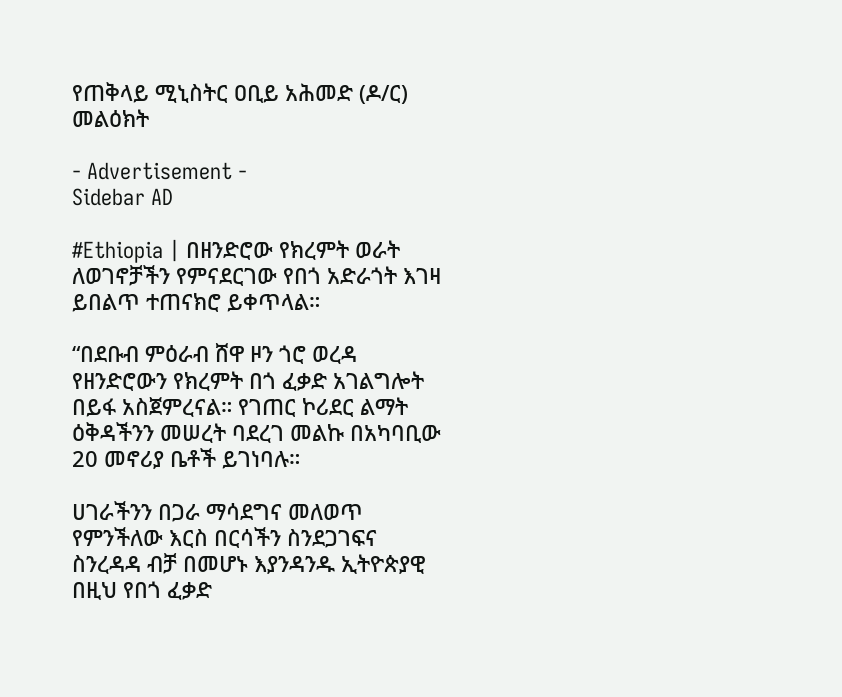የጠቅላይ ሚኒስትር ዐቢይ አሕመድ (ዶ/ር) መልዕክት

- Advertisement -
Sidebar AD

#Ethiopia | በዘንድሮው የክረምት ወራት ለወገኖቻችን የምናደርገው የበጎ አድራጎት እገዛ ይበልጥ ተጠናክሮ ይቀጥላል።

“በደቡብ ምዕራብ ሸዋ ዞን ጎሮ ወረዳ የዘንድሮውን የክረምት በጎ ፈቃድ አገልግሎት በይፋ አስጀምረናል። የገጠር ኮሪደር ልማት ዕቅዳችንን መሠረት ባደረገ መልኩ በአካባቢው 20 መኖሪያ ቤቶች ይገነባሉ።

ሀገራችንን በጋራ ማሳደግና መለወጥ የምንችለው እርስ በርሳችን ስንደጋገፍና ስንረዳዳ ብቻ በመሆኑ እያንዳንዱ ኢትዮጵያዊ በዚህ የበጎ ፈቃድ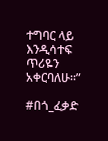ተግባር ላይ እንዲሳተፍ ጥሪዬን አቀርባለሁ።”

#በጎ_ፈቃድ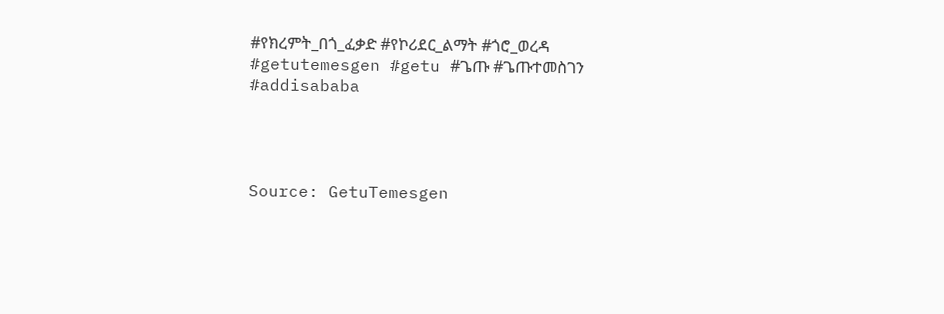#የክረምት_በጎ_ፈቃድ #የኮሪደር_ልማት #ጎሮ_ወረዳ #getutemesgen #getu #ጌጡ #ጌጡተመስገን #addisababa




Source: GetuTemesgen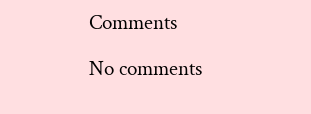Comments

No comments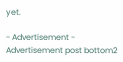yet.

- Advertisement -
Advertisement post bottom2